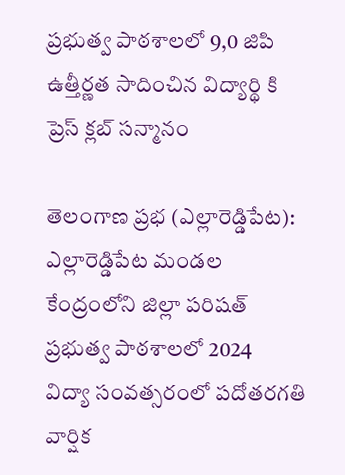ప్రభుత్వ పాఠశాలలో 9,0 జిపి ఉత్తీర్ణత సాదించిన విద్యార్థి కి ప్రెస్ క్లబ్ సన్మానం

తెలంగాణ ప్రభ (ఎల్లారెడ్డిపేట): ఎల్లారెడ్డిపేట మండల కేంద్రంలోని జిల్లా పరిషత్ ప్రభుత్వ పాఠశాలలో 2024   విద్యా సంవత్సరంలో పదోతరగతి వార్షిక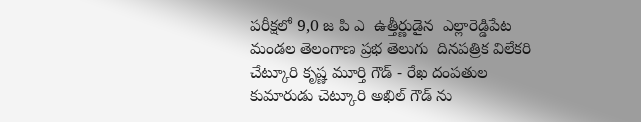పరీక్షలో 9,0 జ పి ఎ  ఉత్తీర్ణుడైన  ఎల్లారెడ్డిపేట మండల తెలంగాణ ప్రభ తెలుగు  దినపత్రిక విలేకరి చేట్కూరి కృష్ణ మూర్తి గౌడ్ - రేఖ దంపతుల కుమారుడు చెట్కూరి అఖిల్ గౌడ్ ను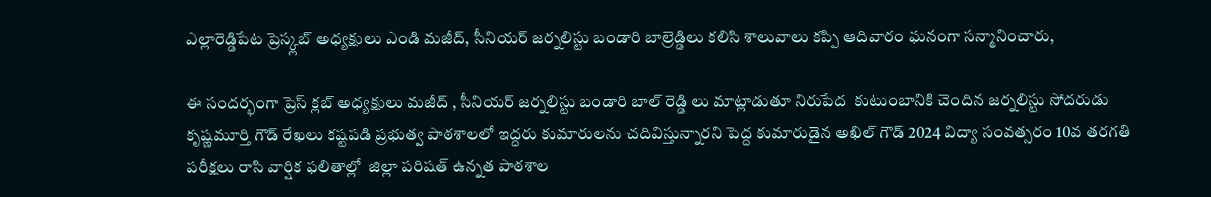ఎల్లారెడ్డిపేట ప్రెస్క్లబ్ అధ్యక్షులు ఎండి మజీద్, సీనియర్ జర్నలిస్టు బండారి బాల్రెడ్డిలు కలిసి శాలువాలు కప్పి ఆదివారం ఘనంగా సన్మానించారు,

ఈ సందర్భంగా ప్రెస్ క్లబ్ అధ్యక్షులు మజీద్ , సీనియర్ జర్నలిస్టు బండారి బాల్ రెడ్డి లు మాట్లాడుతూ నిరుపేద  కుటుంబానికి చెందిన జర్నలిస్టు సోదరుడు కృష్ణమూర్తి గౌడ్ రేఖలు కష్టపడి ప్రభుత్వ పాఠశాలలో ఇద్దరు కుమారులను చదివిస్తున్నారని పెద్ద కుమారుడైన అఖిల్ గౌడ్ 2024 విద్యా సంవత్సరం 10వ తరగతి పరీక్షలు రాసి వార్షిక ఫలితాల్లో  జిల్లా పరిషత్ ఉన్నత పాఠశాల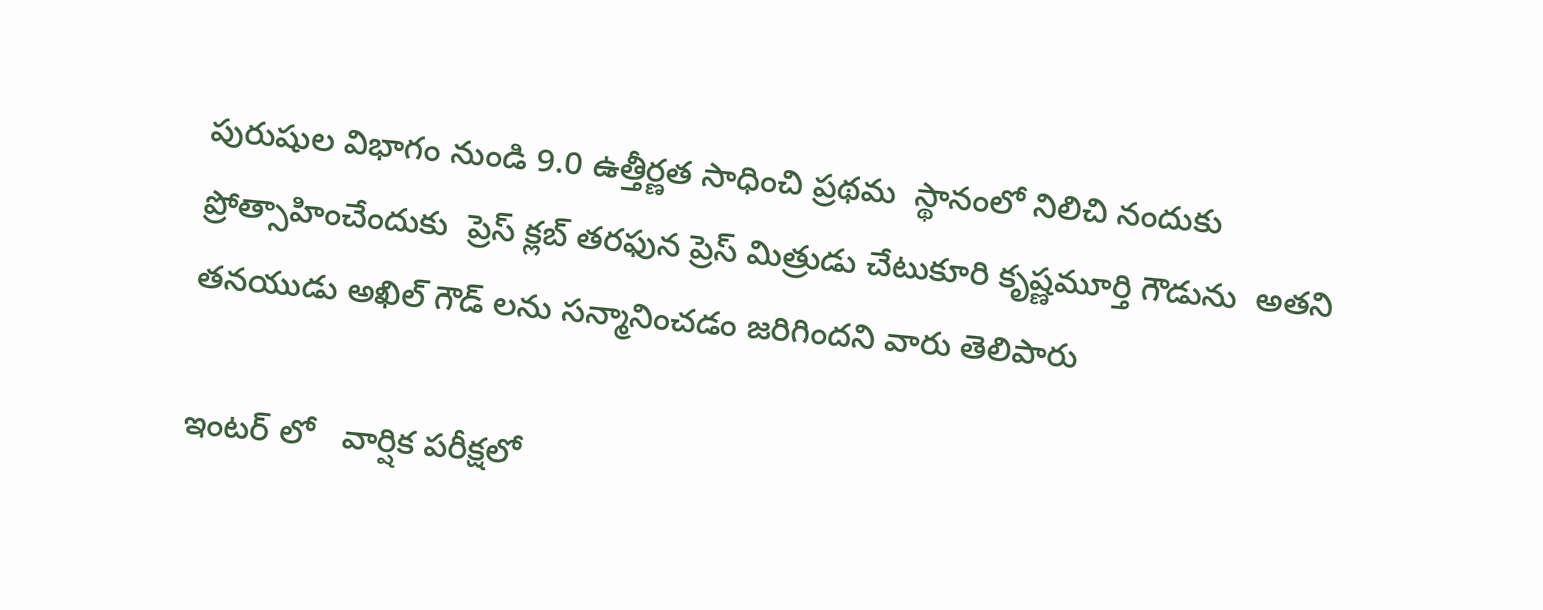పురుషుల విభాగం నుండి 9.0 ఉత్తీర్ణత సాధించి ప్రథమ  స్థానంలో నిలిచి నందుకు  ప్రోత్సాహించేందుకు  ప్రెస్ క్లబ్ తరఫున ప్రెస్ మిత్రుడు చేటుకూరి కృష్ణమూర్తి గౌడును  అతని తనయుడు అఖిల్ గౌడ్ లను సన్మానించడం జరిగిందని వారు తెలిపారు

ఇంటర్ లో   వార్షిక పరీక్షలో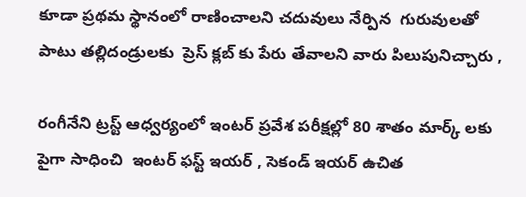కూడా ప్రథమ స్థానంలో రాణించాలని చదువులు నేర్పిన  గురువులతో పాటు తల్లిదండ్రులకు  ప్రెస్ క్లబ్ కు పేరు తేవాలని వారు పిలుపునిచ్చారు ,

రంగీనేని ట్రస్ట్ ఆధ్వర్యంలో ఇంటర్ ప్రవేశ పరీక్షల్లో 80 శాతం మార్క్ లకు పైగా సాధించి  ఇంటర్ ఫస్ట్ ఇయర్ , సెకండ్ ఇయర్ ఉచిత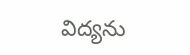విద్యను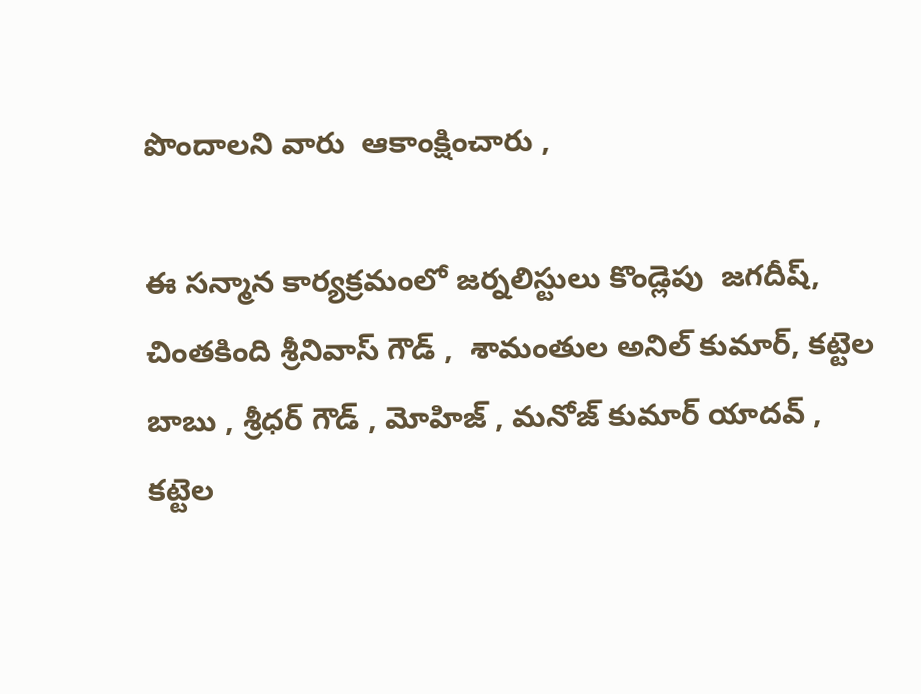పొందాలని వారు  ఆకాంక్షించారు ,

ఈ సన్మాన కార్యక్రమంలో జర్నలిస్టులు కొండ్లెపు  జగదీష్, చింతకింది శ్రీనివాస్ గౌడ్ ,  శామంతుల అనిల్ కుమార్, కట్టెల బాబు , శ్రీధర్ గౌడ్ , మోహిజ్ , మనోజ్ కుమార్ యాదవ్ , కట్టెల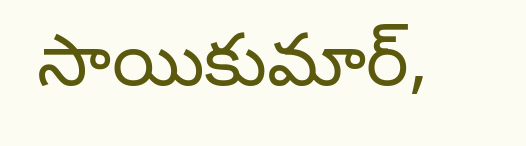సాయికుమార్,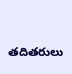తదితరులు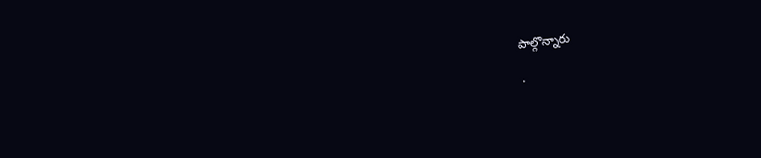పాల్గొన్నారు

.